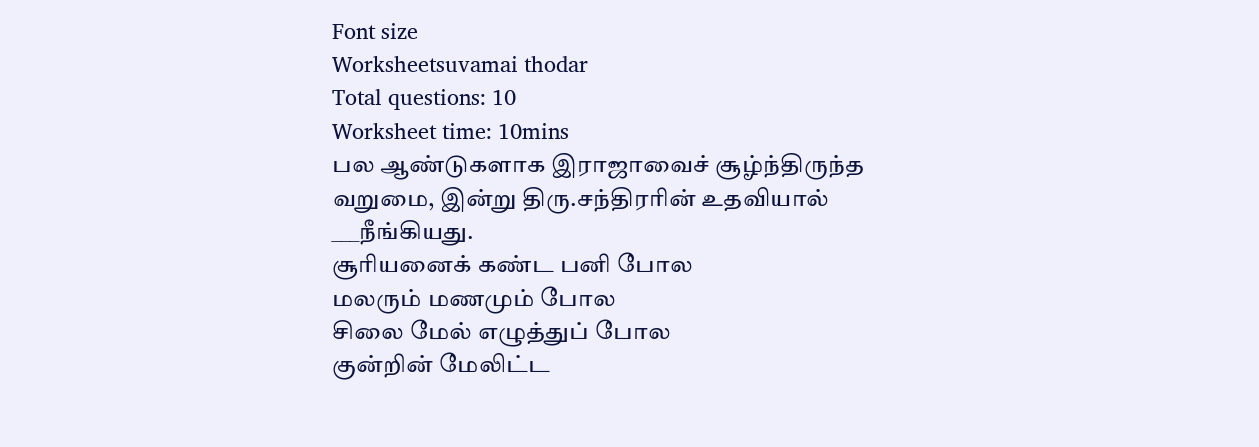Font size
Worksheetsuvamai thodar
Total questions: 10
Worksheet time: 10mins
பல ஆண்டுகளாக இராஜாவைச் சூழ்ந்திருந்த வறுமை, இன்று திரு.சந்திரரின் உதவியால் ___நீங்கியது.
சூரியனைக் கண்ட பனி போல
மலரும் மணமும் போல
சிலை மேல் எழுத்துப் போல
குன்றின் மேலிட்ட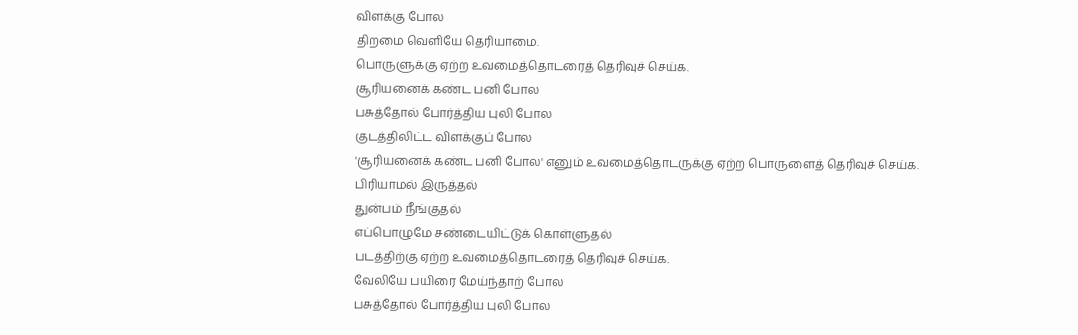விளக்கு போல
திறமை வெளியே தெரியாமை.
பொருளுக்கு ஏற்ற உவமைத்தொடரைத் தெரிவுச் செய்க.
சூரியனைக் கண்ட பனி போல
பசுத்தோல் போர்த்திய புலி போல
குடத்திலிட்ட விளக்குப் போல
'சூரியனைக் கண்ட பனி போல' எனும் உவமைத்தொடருக்கு ஏற்ற பொருளைத் தெரிவுச் செய்க.
பிரியாமல் இருத்தல்
துன்பம் நீங்குதல்
எப்பொழுமே சண்டையிட்டுக் கொள்ளுதல்
படத்திற்கு ஏற்ற உவமைத்தொடரைத் தெரிவுச் செய்க.
வேலியே பயிரை மேய்ந்தாற் போல
பசுத்தோல் போர்த்திய புலி போல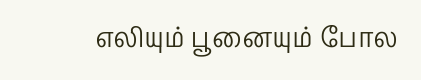எலியும் பூனையும் போல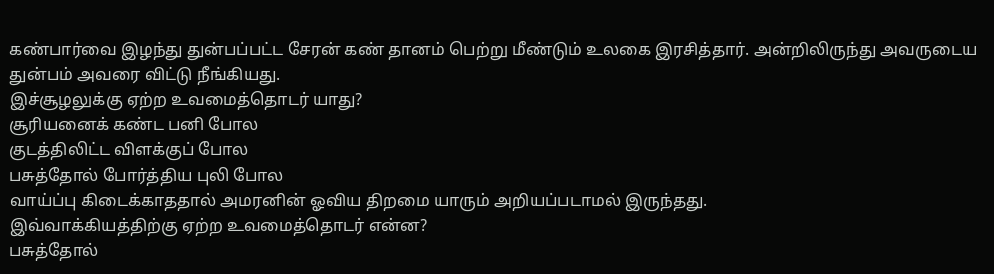கண்பார்வை இழந்து துன்பப்பட்ட சேரன் கண் தானம் பெற்று மீண்டும் உலகை இரசித்தார். அன்றிலிருந்து அவருடைய துன்பம் அவரை விட்டு நீங்கியது.
இச்சூழலுக்கு ஏற்ற உவமைத்தொடர் யாது?
சூரியனைக் கண்ட பனி போல
குடத்திலிட்ட விளக்குப் போல
பசுத்தோல் போர்த்திய புலி போல
வாய்ப்பு கிடைக்காததால் அமரனின் ஓவிய திறமை யாரும் அறியப்படாமல் இருந்தது.
இவ்வாக்கியத்திற்கு ஏற்ற உவமைத்தொடர் என்ன?
பசுத்தோல்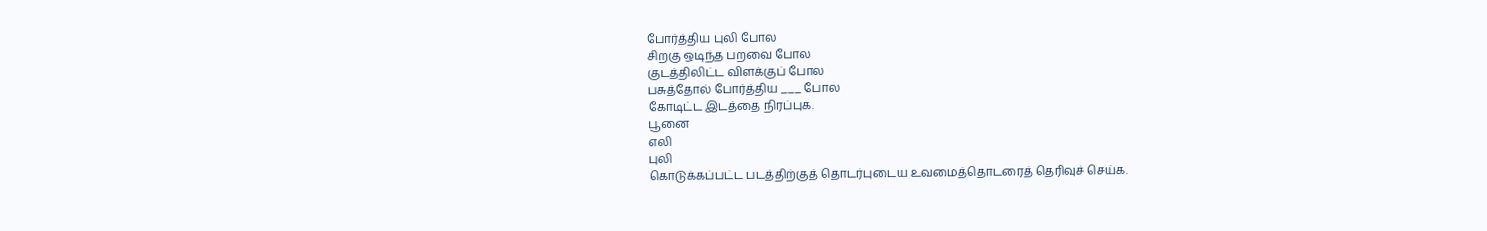போர்த்திய புலி போல
சிறகு ஒடிந்த பறவை போல
குடத்திலிட்ட விளக்குப் போல
பசுத்தோல் போர்த்திய ___ போல
கோடிட்ட இடத்தை நிரப்புக.
பூனை
எலி
புலி
கொடுக்கப்பட்ட படத்திற்குத் தொடர்புடைய உவமைத்தொடரைத் தெரிவுச் செய்க.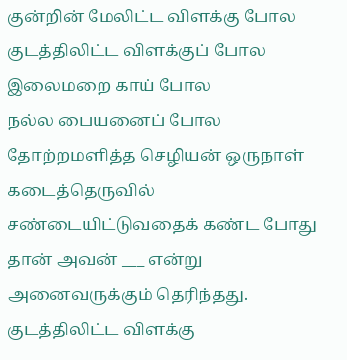குன்றின் மேலிட்ட விளக்கு போல
குடத்திலிட்ட விளக்குப் போல
இலைமறை காய் போல
நல்ல பையனைப் போல தோற்றமளித்த செழியன் ஒருநாள் கடைத்தெருவில் சண்டையிட்டுவதைக் கண்ட போது தான் அவன் ___ என்று அனைவருக்கும் தெரிந்தது.
குடத்திலிட்ட விளக்கு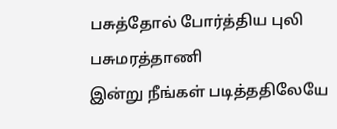பசுத்தோல் போர்த்திய புலி
பசுமரத்தாணி
இன்று நீங்கள் படித்ததிலேயே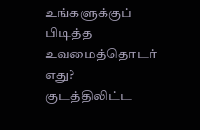உங்களுக்குப் பிடித்த உவமைத்தொடர் எது?
குடத்திலிட்ட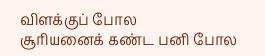விளக்குப் போல
சூரியனைக் கண்ட பனி போல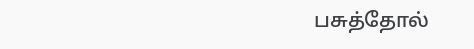பசுத்தோல்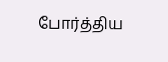போர்த்திய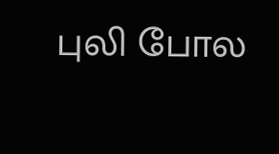புலி போல